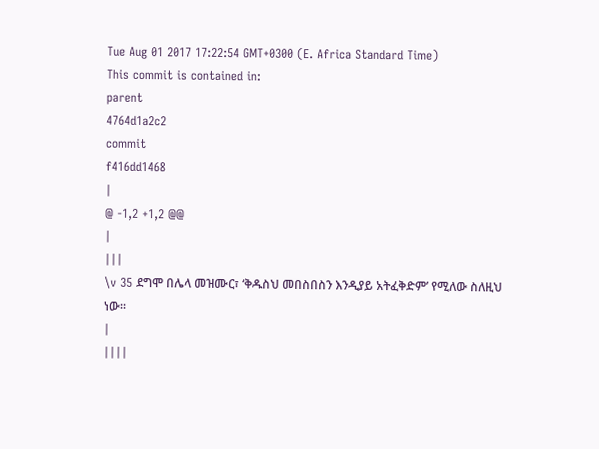Tue Aug 01 2017 17:22:54 GMT+0300 (E. Africa Standard Time)
This commit is contained in:
parent
4764d1a2c2
commit
f416dd1468
|
@ -1,2 +1,2 @@
|
|||
\v 35 ደግሞ በሌላ መዝሙር፣ ‘ቅዱስህ መበስበስን እንዲያይ አትፈቅድም’ የሚለው ስለዚህ ነው።
|
||||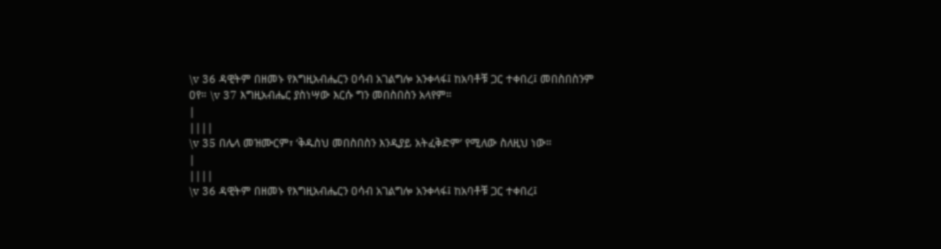\v 36 ዳዊትም በዘመኑ የእግዚአብሔርን ዐሳብ አገልግሎ አንቀላፋ፤ ከአባቶቹ ጋር ተቀበረ፤ መበስበስንም ዐየ። \v 37 እግዚአብሔር ያስነሣው እርሱ ግን መበስበስን አላየም።
|
||||
\v 35 በሌላ መዝሙርም፣ ‘ቅዱስህ መበስበስን እንዲያይ አትፈቅድም’ የሚለው ስለዚህ ነው።
|
||||
\v 36 ዳዊትም በዘመኑ የእግዚአብሔርን ዐሳብ አገልግሎ አንቀላፋ፤ ከአባቶቹ ጋር ተቀበረ፤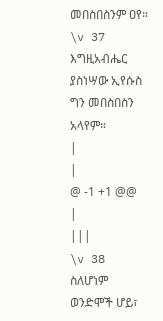መበስበስንም ዐየ። \v 37 እግዚአብሔር ያስነሣው ኢየሱስ ግን መበስበስን አላየም።
|
|
@ -1 +1 @@
|
|||
\v 38 ስለሆነም ወንድሞች ሆይ፣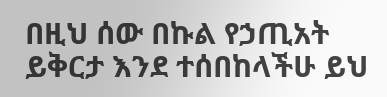በዚህ ሰው በኩል የኃጢአት ይቅርታ እንደ ተሰበከላችሁ ይህ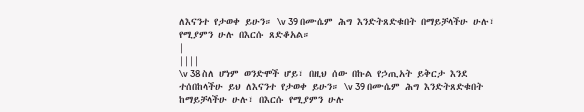ለእናንተ የታወቀ ይሁን። \v 39 በሙሴም ሕግ እንድትጸድቁበት በማይቻላችሁ ሁሉ፣ የሚያምን ሁሉ በእርሱ ጸድቆአል።
|
||||
\v 38 ስለ ሆነም ወንድሞች ሆይ፣ በዚህ ሰው በኩል የኃጢአት ይቅርታ እንደ ተሰበከላችሁ ይህ ለእናንተ የታወቀ ይሁን። \v 39 በሙሴም ሕግ እንድትጸድቁበት ከማይቻላችሁ ሁሉ፣ በእርሱ የሚያምን ሁሉ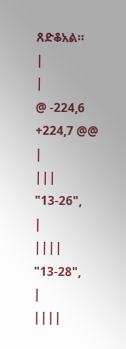ጸድቆአል።
|
|
@ -224,6 +224,7 @@
|
|||
"13-26",
|
||||
"13-28",
|
||||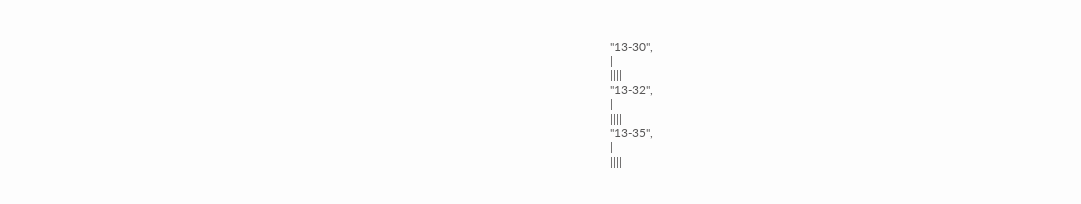"13-30",
|
||||
"13-32",
|
||||
"13-35",
|
||||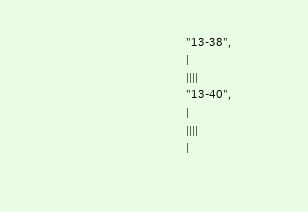"13-38",
|
||||
"13-40",
|
||||
|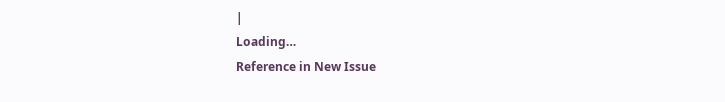|
Loading…
Reference in New Issue